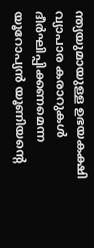ന്ത്യയുമായുള്ള ഉഭയകക്ഷി വ്യാപാര കരാറുകൾ ദീർഘിപ്പിക്കണമെന്ന യൂറോപ്യൻ യൂണിയന്റെ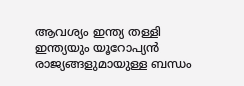ആവശ്യം ഇന്ത്യ തള്ളി ഇന്ത്യയും യൂറോപ്യൻ രാജ്യങ്ങളുമായുള്ള ബന്ധം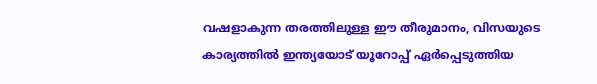വഷളാകുന്ന തരത്തിലുള്ള ഈ തീരുമാനം, വിസയുടെ കാര്യത്തിൽ ഇന്ത്യയോട് യൂറോപ്പ് ഏർപ്പെടുത്തിയ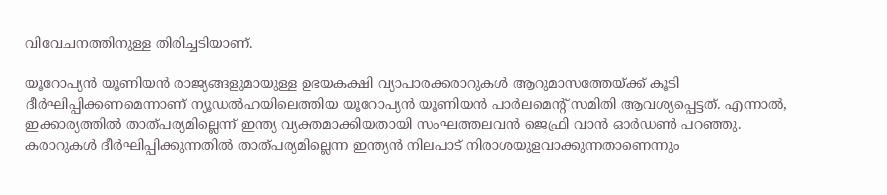വിവേചനത്തിനുള്ള തിരിച്ചടിയാണ്.

യൂറോപ്യൻ യൂണിയൻ രാജ്യങ്ങളുമായുള്ള ഉഭയകക്ഷി വ്യാപാരക്കരാറുകൾ ആറുമാസത്തേയ്ക്ക് കൂടി ദീർഘിപ്പിക്കണമെന്നാണ് ന്യൂഡൽഹയിലെത്തിയ യൂറോപ്യൻ യൂണിയൻ പാർലമെന്റ് സമിതി ആവശ്യപ്പെട്ടത്. എന്നാൽ, ഇക്കാര്യത്തിൽ താത്പര്യമില്ലെന്ന് ഇന്ത്യ വ്യക്തമാക്കിയതായി സംഘത്തലവൻ ജെഫ്രി വാൻ ഓർഡൺ പറഞ്ഞു. കരാറുകൾ ദീർഘിപ്പിക്കുന്നതിൽ താത്പര്യമില്ലെന്ന ഇന്ത്യൻ നിലപാട് നിരാശയുളവാക്കുന്നതാണെന്നും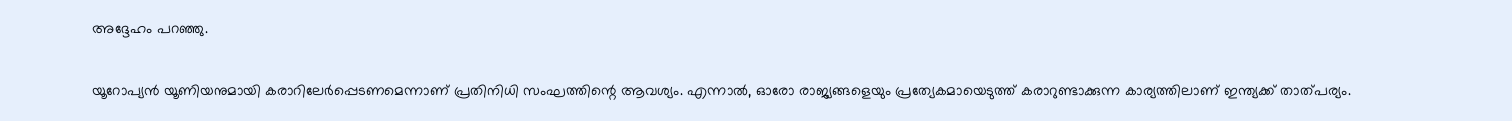അദ്ദേഹം പറഞ്ഞു.

യൂറോപ്യൻ യൂണിയനുമായി കരാറിലേർപ്പെടണമെന്നാണ് പ്രതിനിധി സംഘത്തിന്റെ ആവശ്യം. എന്നാൽ, ഓരോ രാജ്യങ്ങളെയും പ്രത്യേകമായെടുത്ത് കരാറുണ്ടാക്കുന്ന കാര്യത്തിലാണ് ഇന്ത്യക്ക് താത്പര്യം.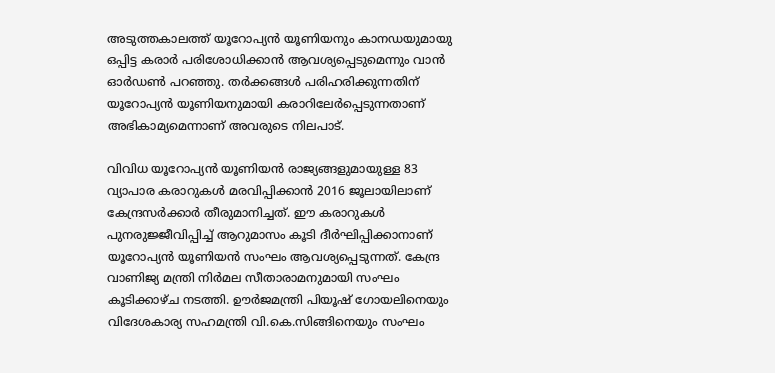അടുത്തകാലത്ത് യൂറോപ്യൻ യൂണിയനും കാനഡയുമായു ഒപ്പിട്ട കരാർ പരിശോധിക്കാൻ ആവശ്യപ്പെടുമെന്നും വാൻ ഓർഡൺ പറഞ്ഞു. തർക്കങ്ങൾ പരിഹരിക്കുന്നതിന് യൂറോപ്യൻ യൂണിയനുമായി കരാറിലേർപ്പെടുന്നതാണ് അഭികാമ്യമെന്നാണ് അവരുടെ നിലപാട്.

വിവിധ യൂറോപ്യൻ യൂണിയൻ രാജ്യങ്ങളുമായുള്ള 83 വ്യാപാര കരാറുകൾ മരവിപ്പിക്കാൻ 2016 ജൂലായിലാണ് കേന്ദ്രസർക്കാർ തീരുമാനിച്ചത്. ഈ കരാറുകൾ പുനരുജ്ജീവിപ്പിച്ച് ആറുമാസം കൂടി ദീർഘിപ്പിക്കാനാണ് യൂറോപ്യൻ യൂണിയൻ സംഘം ആവശ്യപ്പെടുന്നത്. കേന്ദ്ര വാണിജ്യ മന്ത്രി നിർമല സീതാരാമനുമായി സംഘം കൂടിക്കാഴ്ച നടത്തി. ഊർജമന്ത്രി പിയൂഷ് ഗോയലിനെയും വിദേശകാര്യ സഹമന്ത്രി വി.കെ.സിങ്ങിനെയും സംഘം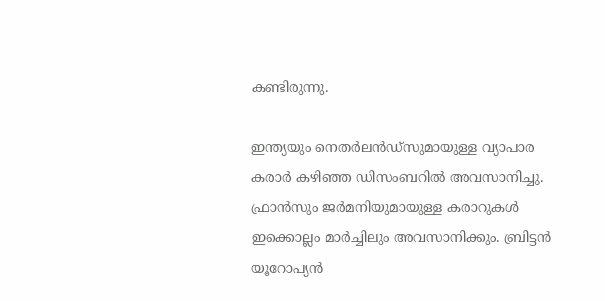കണ്ടിരുന്നു.

ഇന്ത്യയും നെതർലൻഡ്‌സുമായുള്ള വ്യാപാര കരാർ കഴിഞ്ഞ ഡിസംബറിൽ അവസാനിച്ചു. ഫ്രാൻസും ജർമനിയുമായുള്ള കരാറുകൾ ഇക്കൊല്ലം മാർച്ചിലും അവസാനിക്കും. ബ്രിട്ടൻ യൂറോപ്യൻ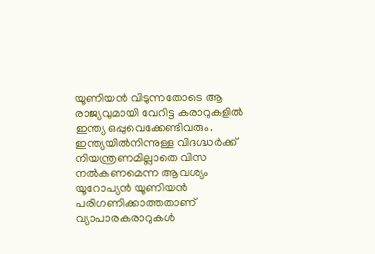യൂണിയൻ വിടുന്നതോടെ ആ രാജ്യവുമായി വേറിട്ട കരാറുകളിൽ ഇന്ത്യ ഒപ്പുവെക്കേണ്ടിവരും. ഇന്ത്യയിൽനിന്നുള്ള വിദഗ്ദ്ധർക്ക് നിയന്ത്രണമില്ലാതെ വിസ നൽകണമെന്ന ആവശ്യം യൂറോപ്യൻ യൂണിയൻ പരിഗണിക്കാത്തതാണ് വ്യാപാരകരാറുകൾ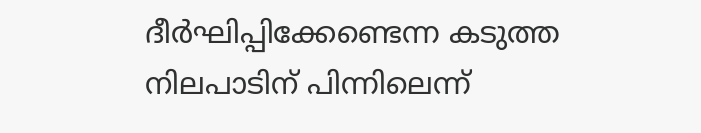ദീർഘിപ്പിക്കേണ്ടെന്ന കടുത്ത നിലപാടിന് പിന്നിലെന്ന്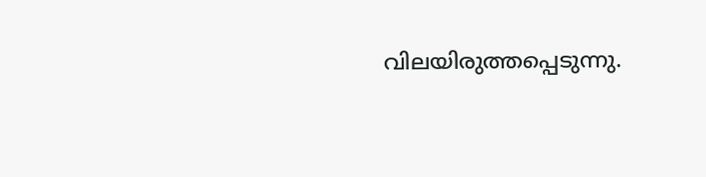വിലയിരുത്തപ്പെടുന്നു.